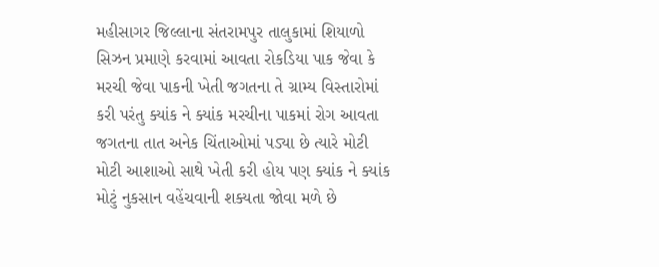મહીસાગર જિલ્લાના સંતરામપુર તાલુકામાં શિયાળો સિઝન પ્રમાણે કરવામાં આવતા રોકડિયા પાક જેવા કે મરચી જેવા પાકની ખેતી જગતના તે ગ્રામ્ય વિસ્તારોમાં કરી પરંતુ ક્યાંક ને ક્યાંક મરચીના પાકમાં રોગ આવતા જગતના તાત અનેક ચિંતાઓમાં પડ્યા છે ત્યારે મોટી મોટી આશાઓ સાથે ખેતી કરી હોય પણ ક્યાંક ને ક્યાંક મોટું નુકસાન વહેંચવાની શક્યતા જોવા મળે છે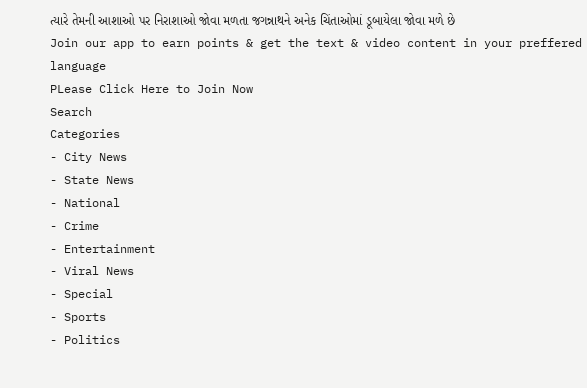ત્યારે તેમની આશાઓ પર નિરાશાઓ જોવા મળતા જગન્નાથને અનેક ચિંતાઓમાં ડૂબાયેલા જોવા મળે છે
Join our app to earn points & get the text & video content in your preffered language
PLease Click Here to Join Now
Search
Categories
- City News
- State News
- National
- Crime
- Entertainment
- Viral News
- Special
- Sports
- Politics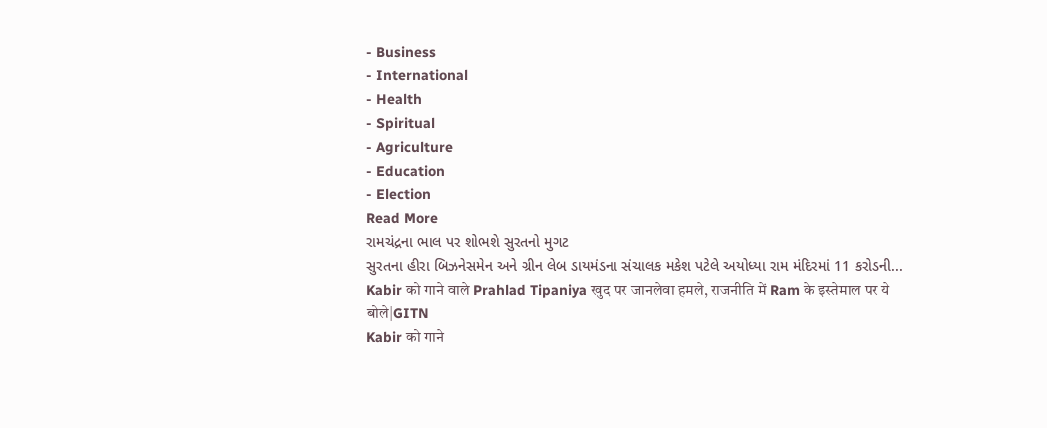- Business
- International
- Health
- Spiritual
- Agriculture
- Education
- Election
Read More
રામચંદ્રના ભાલ પર શોભશે સુરતનો મુગટ
સુરતના હીરા બિઝનેસમેન અને ગ્રીન લેબ ડાયમંડના સંચાલક મકેશ પટેલે અયોધ્યા રામ મંદિરમાં 11 કરોડની...
Kabir को गाने वाले Prahlad Tipaniya खुद पर जानलेवा हमले, राजनीति में Ram के इस्तेमाल पर ये बोले|GITN
Kabir को गाने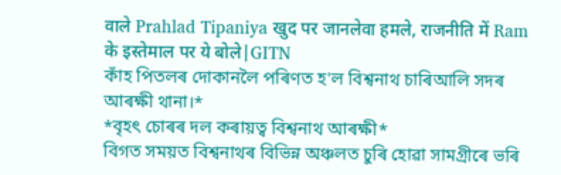वाले Prahlad Tipaniya खुद पर जानलेवा हमले, राजनीति में Ram के इस्तेमाल पर ये बोले|GITN
কাঁহ পিতলৰ দোকানলৈ পৰিণত হ'ল বিশ্বনাথ চাৰিআলি সদৰ আৰক্ষী থানা।*
*বৃহৎ চোৰৰ দল কৰায়ত্ব বিশ্বনাথ আৰক্ষী*
বিগত সময়ত বিশ্বনাথৰ বিভিন্ন অঞ্চলত চুৰি হোৱা সামগ্ৰীৰে ভৰি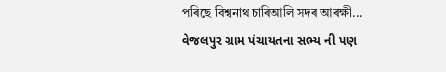পৰিছে বিশ্বনাথ চাৰিআলি সদৰ আৰক্ষী...
વેજલપુર ગ્રામ પંચાયતના સભ્ય ની પણ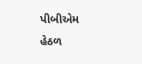પીબીએમ હેઠળ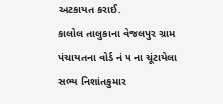અટકાયત કરાઈ.
કાલોલ તાલુકાના વેજલપુર ગ્રામ પંચાયતના વોર્ડ નં ૫ ના ચૂંટાયેલા સભ્ય નિશાંતકુમાર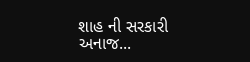શાહ ની સરકારી અનાજ...